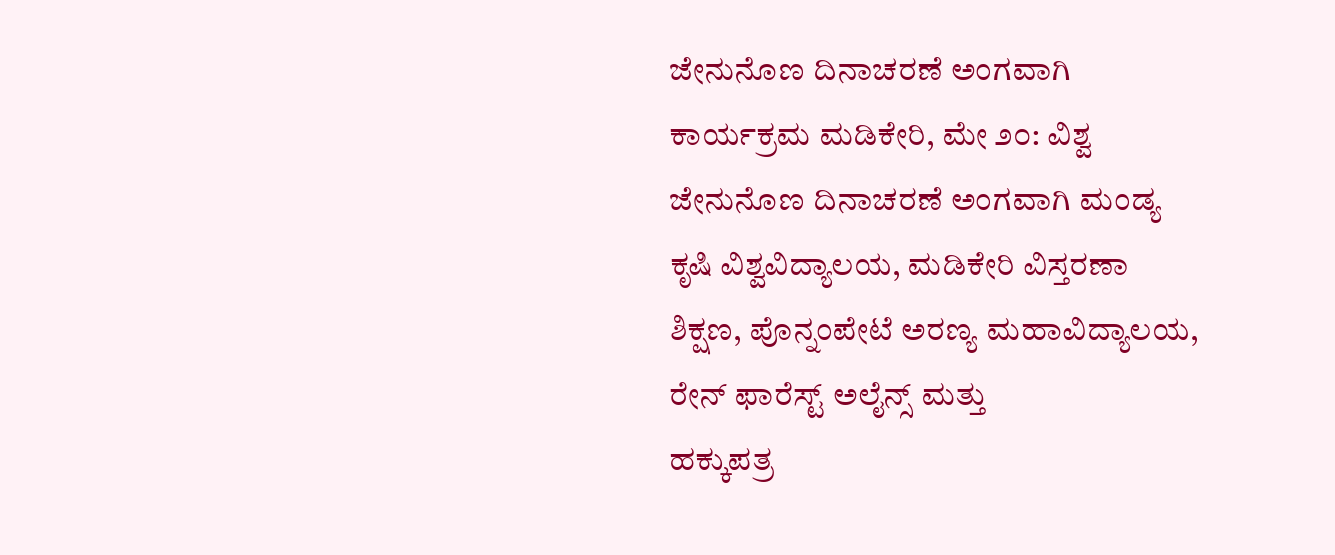ಜೇನುನೊಣ ದಿನಾಚರಣೆ ಅಂಗವಾಗಿ ಕಾರ್ಯಕ್ರಮ ಮಡಿಕೇರಿ, ಮೇ ೨೦: ವಿಶ್ವ ಜೇನುನೊಣ ದಿನಾಚರಣೆ ಅಂಗವಾಗಿ ಮಂಡ್ಯ ಕೃಷಿ ವಿಶ್ವವಿದ್ಯಾಲಯ, ಮಡಿಕೇರಿ ವಿಸ್ತರಣಾ ಶಿಕ್ಷಣ, ಪೊನ್ನಂಪೇಟೆ ಅರಣ್ಯ ಮಹಾವಿದ್ಯಾಲಯ, ರೇನ್ ಫಾರೆಸ್ಟ್ ಅಲೈನ್ಸ್ ಮತ್ತು
ಹಕ್ಕುಪತ್ರ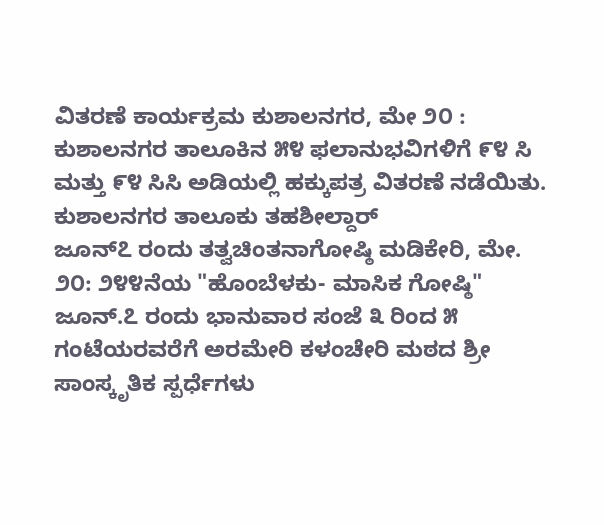ವಿತರಣೆ ಕಾರ್ಯಕ್ರಮ ಕುಶಾಲನಗರ, ಮೇ ೨೦ : ಕುಶಾಲನಗರ ತಾಲೂಕಿನ ೫೪ ಫಲಾನುಭವಿಗಳಿಗೆ ೯೪ ಸಿ ಮತ್ತು ೯೪ ಸಿಸಿ ಅಡಿಯಲ್ಲಿ ಹಕ್ಕುಪತ್ರ ವಿತರಣೆ ನಡೆಯಿತು. ಕುಶಾಲನಗರ ತಾಲೂಕು ತಹಶೀಲ್ದಾರ್
ಜೂನ್೭ ರಂದು ತತ್ವಚಿಂತನಾಗೋಷ್ಠಿ ಮಡಿಕೇರಿ, ಮೇ. ೨೦: ೨೪೪ನೆಯ "ಹೊಂಬೆಳಕು- ಮಾಸಿಕ ಗೋಷ್ಠಿ" ಜೂನ್.೭ ರಂದು ಭಾನುವಾರ ಸಂಜೆ ೩ ರಿಂದ ೫ ಗಂಟೆಯರವರೆಗೆ ಅರಮೇರಿ ಕಳಂಚೇರಿ ಮಠದ ಶ್ರೀ
ಸಾಂಸ್ಕೃತಿಕ ಸ್ಪರ್ಧೆಗಳು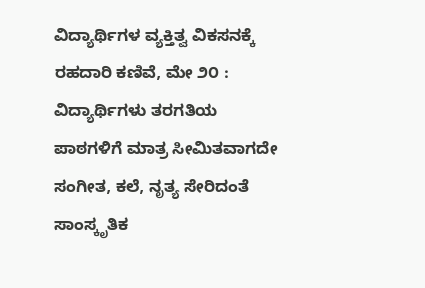ವಿದ್ಯಾರ್ಥಿಗಳ ವ್ಯಕ್ತಿತ್ವ ವಿಕಸನಕ್ಕೆ ರಹದಾರಿ ಕಣಿವೆ, ಮೇ ೨೦ : ವಿದ್ಯಾರ್ಥಿಗಳು ತರಗತಿಯ ಪಾಠಗಳಿಗೆ ಮಾತ್ರ ಸೀಮಿತವಾಗದೇ ಸಂಗೀತ, ಕಲೆ, ನೃತ್ಯ ಸೇರಿದಂತೆ ಸಾಂಸ್ಕೃತಿಕ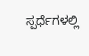ಸ್ಪರ್ಧೆಗಳಲ್ಲಿ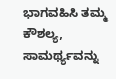ಭಾಗವಹಿಸಿ ತಮ್ಮ ಕೌಶಲ್ಯ, ಸಾಮರ್ಥ್ಯವನ್ನು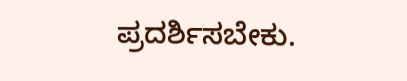ಪ್ರದರ್ಶಿಸಬೇಕು.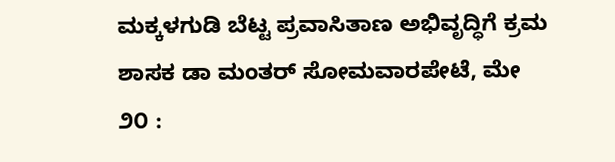ಮಕ್ಕಳಗುಡಿ ಬೆಟ್ಟ ಪ್ರವಾಸಿತಾಣ ಅಭಿವೃದ್ಧಿಗೆ ಕ್ರಮ ಶಾಸಕ ಡಾ ಮಂತರ್ ಸೋಮವಾರಪೇಟೆ, ಮೇ ೨೦ :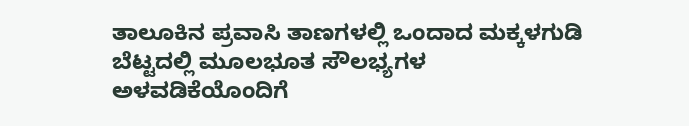ತಾಲೂಕಿನ ಪ್ರವಾಸಿ ತಾಣಗಳಲ್ಲಿ ಒಂದಾದ ಮಕ್ಕಳಗುಡಿ ಬೆಟ್ಟದಲ್ಲಿ ಮೂಲಭೂತ ಸೌಲಭ್ಯಗಳ ಅಳವಡಿಕೆಯೊಂದಿಗೆ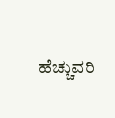ಹೆಚ್ಚುವರಿ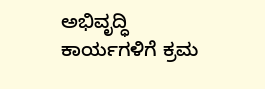ಅಭಿವೃದ್ಧಿ ಕಾರ್ಯಗಳಿಗೆ ಕ್ರಮ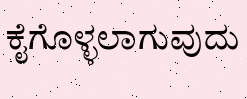ಕೈಗೊಳ್ಳಲಾಗುವುದು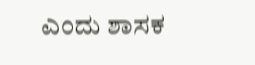ಎಂದು ಶಾಸಕ